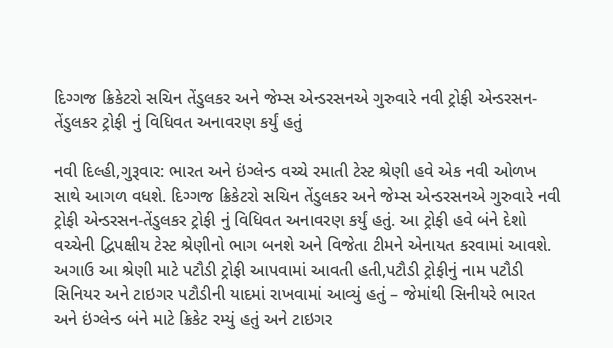દિગ્ગજ ક્રિકેટરો સચિન તેંડુલકર અને જેમ્સ એન્ડરસનએ ગુરુવારે નવી ટ્રોફી એન્ડરસન-તેંડુલકર ટ્રોફી નું વિધિવત અનાવરણ કર્યું હતું

નવી દિલ્હી,ગુરૂવાર: ભારત અને ઇંગ્લેન્ડ વચ્ચે રમાતી ટેસ્ટ શ્રેણી હવે એક નવી ઓળખ સાથે આગળ વધશે. દિગ્ગજ ક્રિકેટરો સચિન તેંડુલકર અને જેમ્સ એન્ડરસનએ ગુરુવારે નવી ટ્રોફી એન્ડરસન-તેંડુલકર ટ્રોફી નું વિધિવત અનાવરણ કર્યું હતું. આ ટ્રોફી હવે બંને દેશો વચ્ચેની દ્વિપક્ષીય ટેસ્ટ શ્રેણીનો ભાગ બનશે અને વિજેતા ટીમને એનાયત કરવામાં આવશે. અગાઉ આ શ્રેણી માટે પટૌડી ટ્રોફી આપવામાં આવતી હતી,પટૌડી ટ્રોફીનું નામ પટૌડી સિનિયર અને ટાઇગર પટૌડીની યાદમાં રાખવામાં આવ્યું હતું – જેમાંથી સિનીયરે ભારત અને ઇંગ્લેન્ડ બંને માટે ક્રિકેટ રમ્યું હતું અને ટાઇગર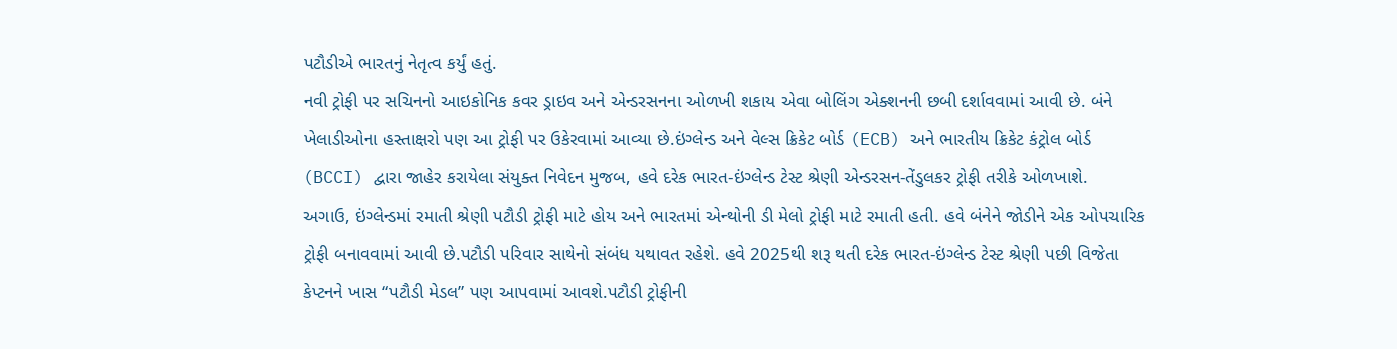પટૌડીએ ભારતનું નેતૃત્વ કર્યું હતું.
નવી ટ્રોફી પર સચિનનો આઇકોનિક કવર ડ્રાઇવ અને એન્ડરસનના ઓળખી શકાય એવા બોલિંગ એક્શનની છબી દર્શાવવામાં આવી છે. બંને ખેલાડીઓના હસ્તાક્ષરો પણ આ ટ્રોફી પર ઉકેરવામાં આવ્યા છે.ઇંગ્લેન્ડ અને વેલ્સ ક્રિકેટ બોર્ડ (ECB) અને ભારતીય ક્રિકેટ કંટ્રોલ બોર્ડ (BCCI) દ્વારા જાહેર કરાયેલા સંયુક્ત નિવેદન મુજબ, હવે દરેક ભારત-ઇંગ્લેન્ડ ટેસ્ટ શ્રેણી એન્ડરસન-તેંડુલકર ટ્રોફી તરીકે ઓળખાશે.
અગાઉ, ઇંગ્લેન્ડમાં રમાતી શ્રેણી પટૌડી ટ્રોફી માટે હોય અને ભારતમાં એન્થોની ડી મેલો ટ્રોફી માટે રમાતી હતી. હવે બંનેને જોડીને એક ઓપચારિક ટ્રોફી બનાવવામાં આવી છે.પટૌડી પરિવાર સાથેનો સંબંધ યથાવત રહેશે. હવે 2025થી શરૂ થતી દરેક ભારત-ઇંગ્લેન્ડ ટેસ્ટ શ્રેણી પછી વિજેતા કેપ્ટનને ખાસ “પટૌડી મેડલ” પણ આપવામાં આવશે.પટૌડી ટ્રોફીની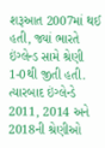શરૂઆત 2007માં થઈ હતી, જ્યાં ભારતે ઇંગ્લેન્ડ સામે શ્રેણી 1-0થી જીતી હતી. ત્યારબાદ ઇંગ્લેન્ડે 2011, 2014 અને 2018ની શ્રેણીઓ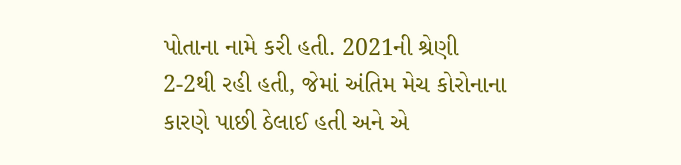પોતાના નામે કરી હતી. 2021ની શ્રેણી 2-2થી રહી હતી, જેમાં અંતિમ મેચ કોરોનાના કારણે પાછી ઠેલાઈ હતી અને એ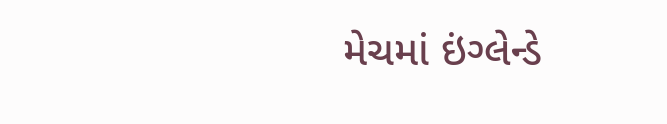મેચમાં ઇંગ્લેન્ડે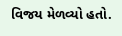વિજય મેળવ્યો હતો.